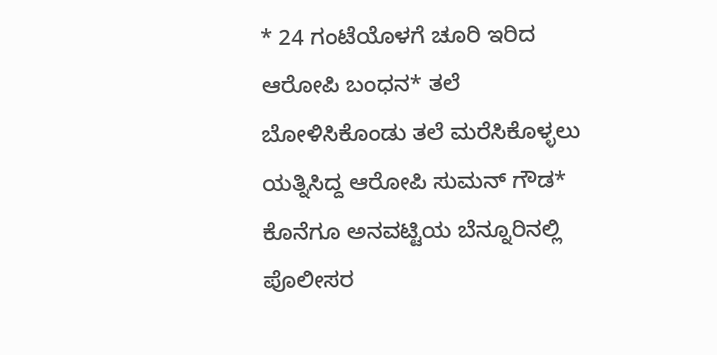* 24 ಗಂಟೆಯೊಳಗೆ ಚೂರಿ ಇರಿದ ಆರೋಪಿ ಬಂಧನ* ತಲೆ ಬೋಳಿಸಿಕೊಂಡು ತಲೆ ಮರೆಸಿಕೊಳ್ಳಲು ಯತ್ನಿಸಿದ್ದ ಆರೋಪಿ ಸುಮನ್ ಗೌಡ* ಕೊನೆಗೂ ಅನವಟ್ಟಿಯ ಬೆನ್ನೂರಿನಲ್ಲಿ ಪೊಲೀಸರ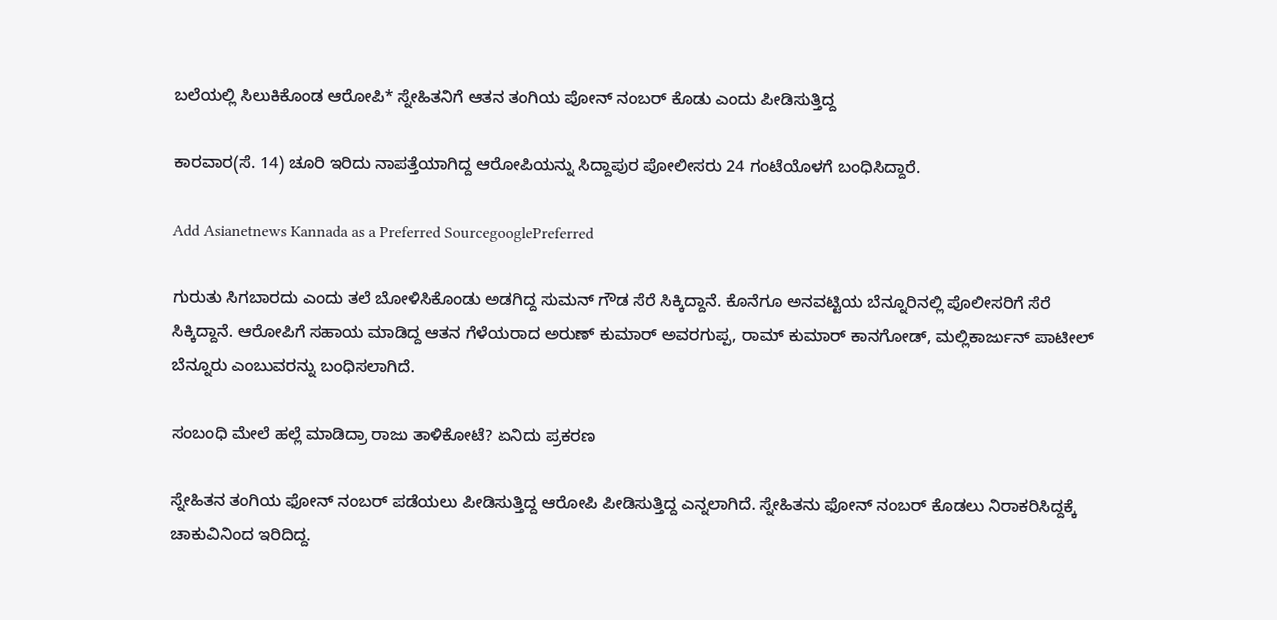ಬಲೆಯಲ್ಲಿ ಸಿಲುಕಿಕೊಂಡ ಆರೋಪಿ* ಸ್ನೇಹಿತನಿಗೆ ಆತನ ತಂಗಿಯ ಪೋನ್ ನಂಬರ್ ಕೊಡು ಎಂದು ಪೀಡಿಸುತ್ತಿದ್ದ

ಕಾರವಾರ(ಸೆ. 14) ಚೂರಿ ಇರಿದು ನಾಪತ್ತೆಯಾಗಿದ್ದ ಆರೋಪಿಯನ್ನು ಸಿದ್ದಾಪುರ ಪೋಲೀಸರು 24 ಗಂಟೆಯೊಳಗೆ ಬಂಧಿಸಿದ್ದಾರೆ.

Add Asianetnews Kannada as a Preferred SourcegooglePreferred

ಗುರುತು ಸಿಗಬಾರದು ಎಂದು ತಲೆ ಬೋಳಿಸಿಕೊಂಡು ಅಡಗಿದ್ದ ಸುಮನ್ ಗೌಡ ಸೆರೆ ಸಿಕ್ಕಿದ್ದಾನೆ. ಕೊನೆಗೂ ಅನವಟ್ಟಿಯ ಬೆನ್ನೂರಿನಲ್ಲಿ ಪೊಲೀಸರಿಗೆ ಸೆರೆ ಸಿಕ್ಕಿದ್ದಾನೆ. ಆರೋಪಿಗೆ ಸಹಾಯ ಮಾಡಿದ್ದ ಆತನ‌ ಗೆಳೆಯರಾದ ಅರುಣ್ ಕುಮಾರ್ ಅವರಗುಪ್ಪ, ರಾಮ್ ಕುಮಾರ್ ಕಾನಗೋಡ್, ಮಲ್ಲಿಕಾರ್ಜುನ್ ಪಾಟೀಲ್ ಬೆನ್ನೂರು ಎಂಬುವರನ್ನು ಬಂಧಿಸಲಾಗಿದೆ.

ಸಂಬಂಧಿ ಮೇಲೆ ಹಲ್ಲೆ ಮಾಡಿದ್ರಾ ರಾಜು ತಾಳಿಕೋಟೆ? ಏನಿದು ಪ್ರಕರಣ

ಸ್ನೇಹಿತನ ತಂಗಿಯ ಫೋನ್ ನಂಬರ್ ಪಡೆಯಲು ಪೀಡಿಸುತ್ತಿದ್ದ ಆರೋಪಿ ಪೀಡಿಸುತ್ತಿದ್ದ ಎನ್ನಲಾಗಿದೆ. ಸ್ನೇಹಿತನು ಫೋನ್ ನಂಬರ್ ಕೊಡಲು ನಿರಾಕರಿಸಿದ್ದಕ್ಕೆ ಚಾಕುವಿನಿಂದ ಇರಿದಿದ್ದ.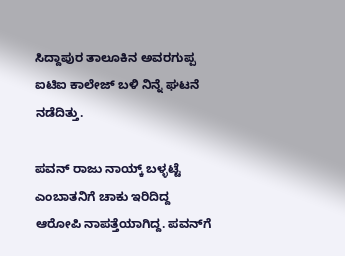ಸಿದ್ದಾಪುರ ತಾಲೂಕಿನ ಅವರಗುಪ್ಪ ಐಟಿಐ ಕಾಲೇಜ್ ಬಳಿ ನಿನ್ನೆ ಘಟನೆ ನಡೆದಿತ್ತು.

ಪವನ್ ರಾಜು ನಾಯ್ಕ್ ಬಳ್ಳಟ್ಟೆ ಎಂಬಾತನಿಗೆ ಚಾಕು ಇರಿದಿದ್ದ ಆರೋಪಿ ನಾಪತ್ತೆಯಾಗಿದ್ದ. ಪವನ್‌ಗೆ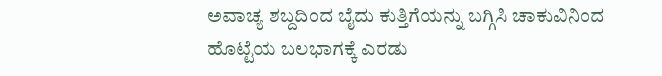ಅವಾಚ್ಯ ಶಬ್ದದಿಂದ ಬೈದು ಕುತ್ತಿಗೆಯನ್ನು ಬಗ್ಗಿಸಿ ಚಾಕುವಿನಿಂದ ಹೊಟ್ಟೆಯ ಬಲಭಾಗಕ್ಕೆ ಎರಡು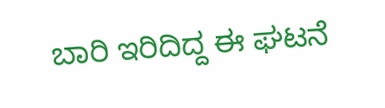ಬಾರಿ ಇರಿದಿದ್ದ ಈ ಘಟನೆ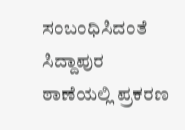ಸಂಬಂಧಿಸಿದಂತೆ ಸಿದ್ದಾಪುರ ಠಾಣೆಯಲ್ಲಿ ಪ್ರಕರಣ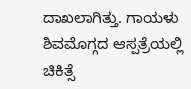ದಾಖಲಾಗಿತ್ತು. ಗಾಯಳು ಶಿವಮೊಗ್ಗದ ಆಸ್ಪತ್ರೆಯಲ್ಲಿ ಚಿಕಿತ್ಸೆ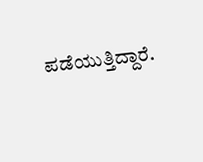ಪಡೆಯುತ್ತಿದ್ದಾರೆ.